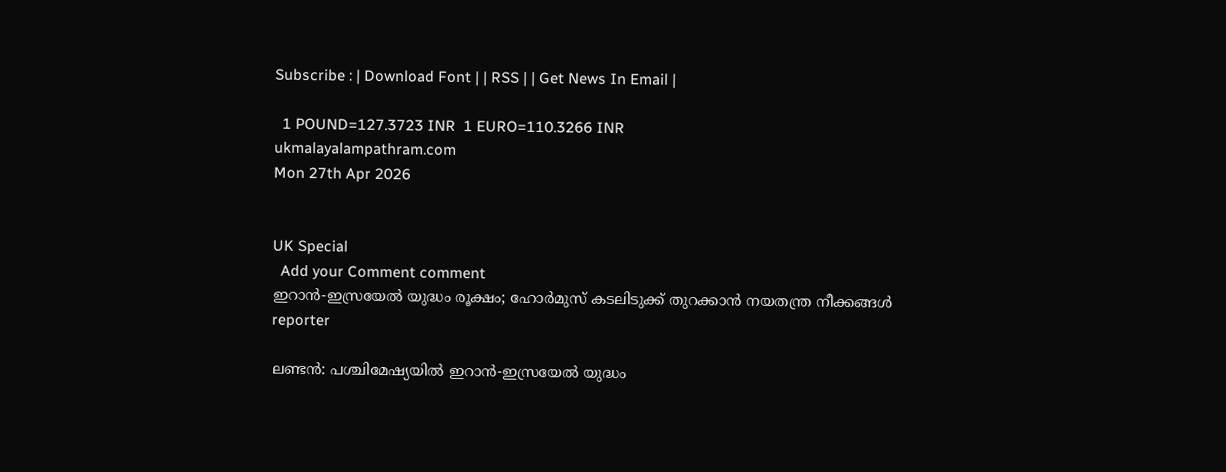Subscribe : | Download Font | | RSS | | Get News In Email |

  1 POUND=127.3723 INR  1 EURO=110.3266 INR
ukmalayalampathram.com
Mon 27th Apr 2026


UK Special
  Add your Comment comment
ഇറാന്‍-ഇസ്രയേല്‍ യുദ്ധം രൂക്ഷം; ഹോര്‍മുസ് കടലിടുക്ക് തുറക്കാന്‍ നയതന്ത്ര നീക്കങ്ങള്‍
reporter

ലണ്ടന്‍: പശ്ചിമേഷ്യയില്‍ ഇറാന്‍-ഇസ്രയേല്‍ യുദ്ധം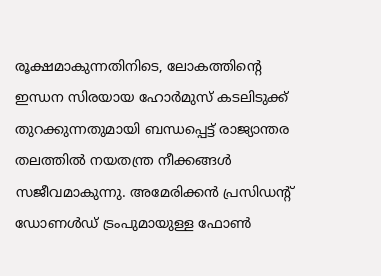രൂക്ഷമാകുന്നതിനിടെ, ലോകത്തിന്റെ ഇന്ധന സിരയായ ഹോര്‍മുസ് കടലിടുക്ക് തുറക്കുന്നതുമായി ബന്ധപ്പെട്ട് രാജ്യാന്തര തലത്തില്‍ നയതന്ത്ര നീക്കങ്ങള്‍ സജീവമാകുന്നു. അമേരിക്കന്‍ പ്രസിഡന്റ് ഡോണള്‍ഡ് ട്രംപുമായുള്ള ഫോണ്‍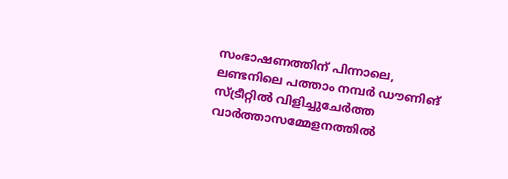സംഭാഷണത്തിന് പിന്നാലെ, ലണ്ടനിലെ പത്താം നമ്പര്‍ ഡൗണിങ് സ്ട്രീറ്റില്‍ വിളിച്ചുചേര്‍ത്ത വാര്‍ത്താസമ്മേളനത്തില്‍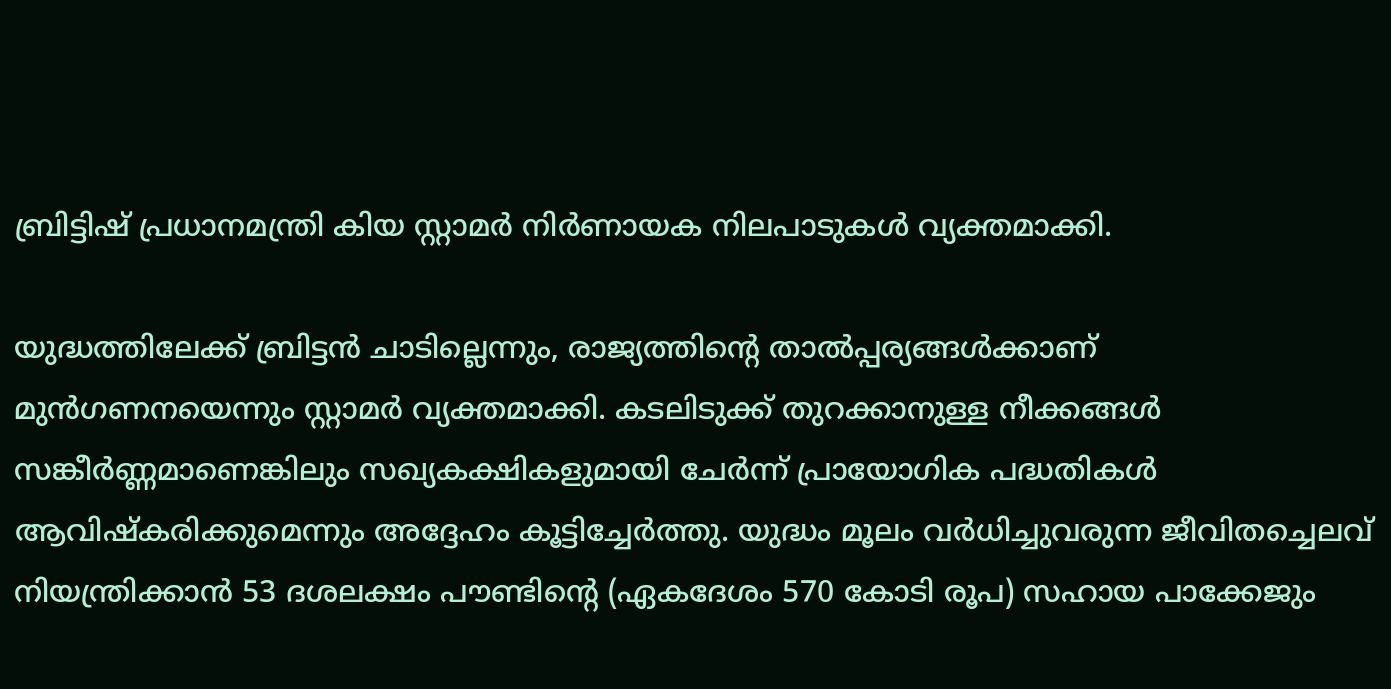ബ്രിട്ടിഷ് പ്രധാനമന്ത്രി കിയ സ്റ്റാമര്‍ നിര്‍ണായക നിലപാടുകള്‍ വ്യക്തമാക്കി.

യുദ്ധത്തിലേക്ക് ബ്രിട്ടന്‍ ചാടില്ലെന്നും, രാജ്യത്തിന്റെ താല്‍പ്പര്യങ്ങള്‍ക്കാണ് മുന്‍ഗണനയെന്നും സ്റ്റാമര്‍ വ്യക്തമാക്കി. കടലിടുക്ക് തുറക്കാനുള്ള നീക്കങ്ങള്‍ സങ്കീര്‍ണ്ണമാണെങ്കിലും സഖ്യകക്ഷികളുമായി ചേര്‍ന്ന് പ്രായോഗിക പദ്ധതികള്‍ ആവിഷ്‌കരിക്കുമെന്നും അദ്ദേഹം കൂട്ടിച്ചേര്‍ത്തു. യുദ്ധം മൂലം വര്‍ധിച്ചുവരുന്ന ജീവിതച്ചെലവ് നിയന്ത്രിക്കാന്‍ 53 ദശലക്ഷം പൗണ്ടിന്റെ (ഏകദേശം 570 കോടി രൂപ) സഹായ പാക്കേജും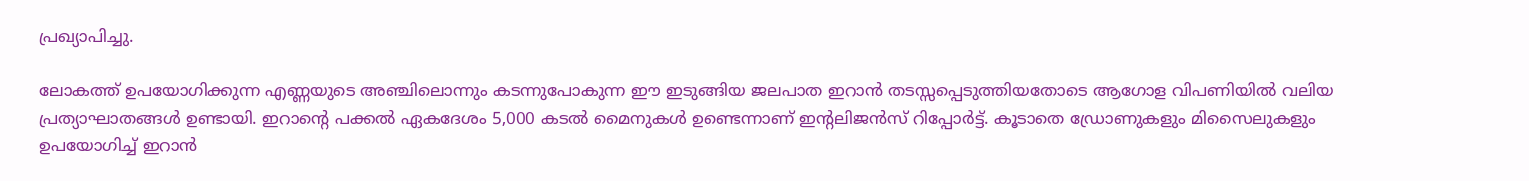പ്രഖ്യാപിച്ചു.

ലോകത്ത് ഉപയോഗിക്കുന്ന എണ്ണയുടെ അഞ്ചിലൊന്നും കടന്നുപോകുന്ന ഈ ഇടുങ്ങിയ ജലപാത ഇറാന്‍ തടസ്സപ്പെടുത്തിയതോടെ ആഗോള വിപണിയില്‍ വലിയ പ്രത്യാഘാതങ്ങള്‍ ഉണ്ടായി. ഇറാന്റെ പക്കല്‍ ഏകദേശം 5,000 കടല്‍ മൈനുകള്‍ ഉണ്ടെന്നാണ് ഇന്റലിജന്‍സ് റിപ്പോര്‍ട്ട്. കൂടാതെ ഡ്രോണുകളും മിസൈലുകളും ഉപയോഗിച്ച് ഇറാന്‍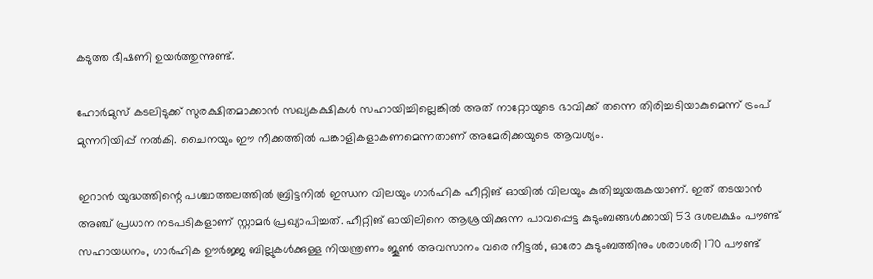കടുത്ത ഭീഷണി ഉയര്‍ത്തുന്നുണ്ട്.

ഹോര്‍മുസ് കടലിടുക്ക് സുരക്ഷിതമാക്കാന്‍ സഖ്യകക്ഷികള്‍ സഹായിച്ചില്ലെങ്കില്‍ അത് നാറ്റോയുടെ ഭാവിക്ക് തന്നെ തിരിച്ചടിയാകുമെന്ന് ട്രംപ് മുന്നറിയിപ്പ് നല്‍കി. ചൈനയും ഈ നീക്കത്തില്‍ പങ്കാളികളാകണമെന്നതാണ് അമേരിക്കയുടെ ആവശ്യം.

ഇറാന്‍ യുദ്ധത്തിന്റെ പശ്ചാത്തലത്തില്‍ ബ്രിട്ടനില്‍ ഇന്ധന വിലയും ഗാര്‍ഹിക ഹീറ്റിങ് ഓയില്‍ വിലയും കുതിച്ചുയരുകയാണ്. ഇത് തടയാന്‍ അഞ്ച് പ്രധാന നടപടികളാണ് സ്റ്റാമര്‍ പ്രഖ്യാപിച്ചത്. ഹീറ്റിങ് ഓയിലിനെ ആശ്രയിക്കുന്ന പാവപ്പെട്ട കുടുംബങ്ങള്‍ക്കായി 53 ദശലക്ഷം പൗണ്ട് സഹായധനം, ഗാര്‍ഹിക ഊര്‍ജ്ജ ബില്ലുകള്‍ക്കുള്ള നിയന്ത്രണം ജൂണ്‍ അവസാനം വരെ നീട്ടല്‍, ഓരോ കുടുംബത്തിനും ശരാശരി 170 പൗണ്ട്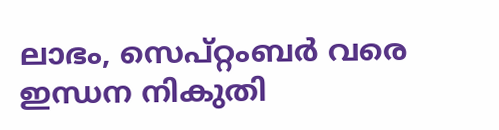ലാഭം, സെപ്റ്റംബര്‍ വരെ ഇന്ധന നികുതി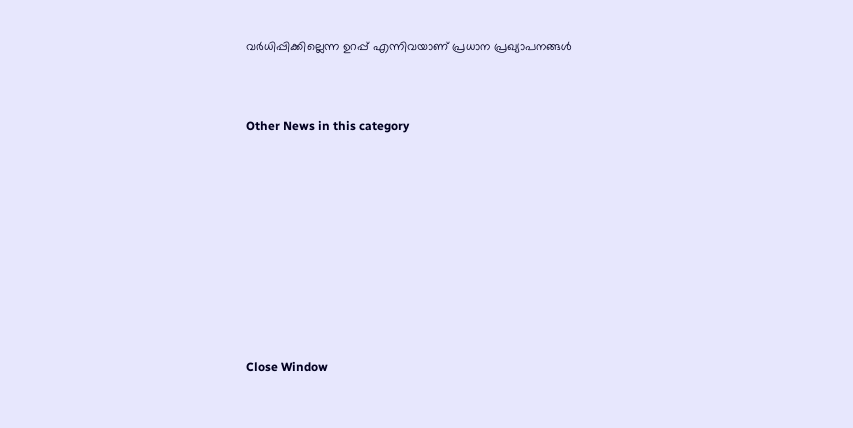വര്‍ധിപ്പിക്കില്ലെന്ന ഉറപ്പ് എന്നിവയാണ് പ്രധാന പ്രഖ്യാപനങ്ങള്‍


Other News in this category








Close Window